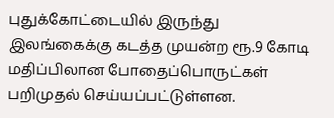புதுக்கோட்டையில் இருந்து இலங்கைக்கு கடத்த முயன்ற ரூ.9 கோடி மதிப்பிலான போதைப்பொருட்கள் பறிமுதல் செய்யப்பட்டுள்ளன.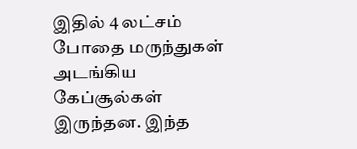இதில் 4 லட்சம் போதை மருந்துகள் அடங்கிய கேப்சூல்கள் இருந்தன. இந்த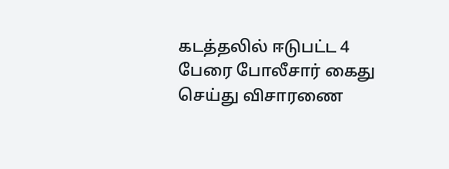கடத்தலில் ஈடுபட்ட 4 பேரை போலீசார் கைது செய்து விசாரணை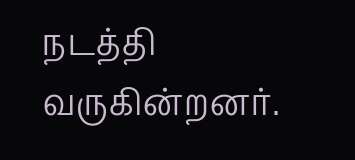நடத்தி வருகின்றனர்.